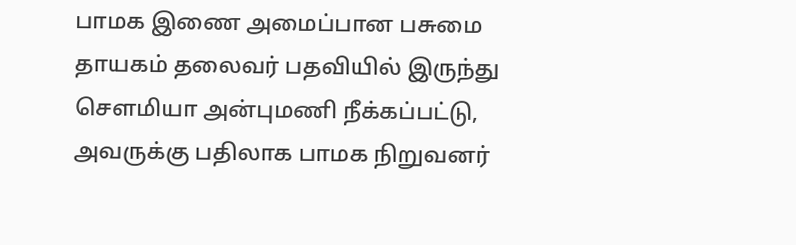பாமக இணை அமைப்பான பசுமை தாயகம் தலைவர் பதவியில் இருந்து சௌமியா அன்புமணி நீக்கப்பட்டு, அவருக்கு பதிலாக பாமக நிறுவனர்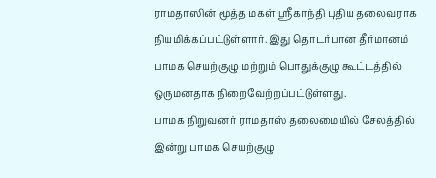ராமதாஸின் மூத்த மகள் ஸ்ரீகாந்தி புதிய தலைவராக நியமிக்கப்பட்டுள்ளார். இது தொடர்பான தீர்மானம் பாமக செயற்குழு மற்றும் பொதுக்குழு கூட்டத்தில் ஒருமனதாக நிறைவேற்றப்பட்டுள்ளது.
பாமக நிறுவனர் ராமதாஸ் தலைமையில் சேலத்தில் இன்று பாமக செயற்குழு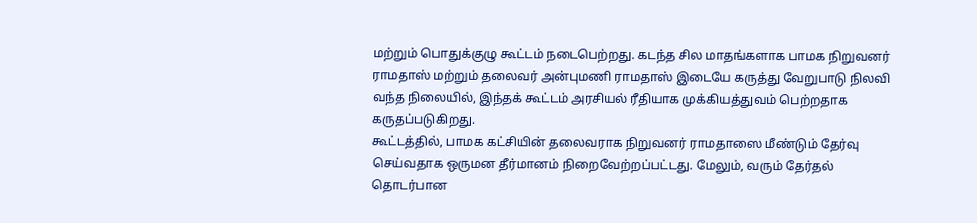மற்றும் பொதுக்குழு கூட்டம் நடைபெற்றது. கடந்த சில மாதங்களாக பாமக நிறுவனர் ராமதாஸ் மற்றும் தலைவர் அன்புமணி ராமதாஸ் இடையே கருத்து வேறுபாடு நிலவி வந்த நிலையில், இந்தக் கூட்டம் அரசியல் ரீதியாக முக்கியத்துவம் பெற்றதாக கருதப்படுகிறது.
கூட்டத்தில், பாமக கட்சியின் தலைவராக நிறுவனர் ராமதாஸை மீண்டும் தேர்வு செய்வதாக ஒருமன தீர்மானம் நிறைவேற்றப்பட்டது. மேலும், வரும் தேர்தல் தொடர்பான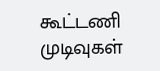கூட்டணி முடிவுகள்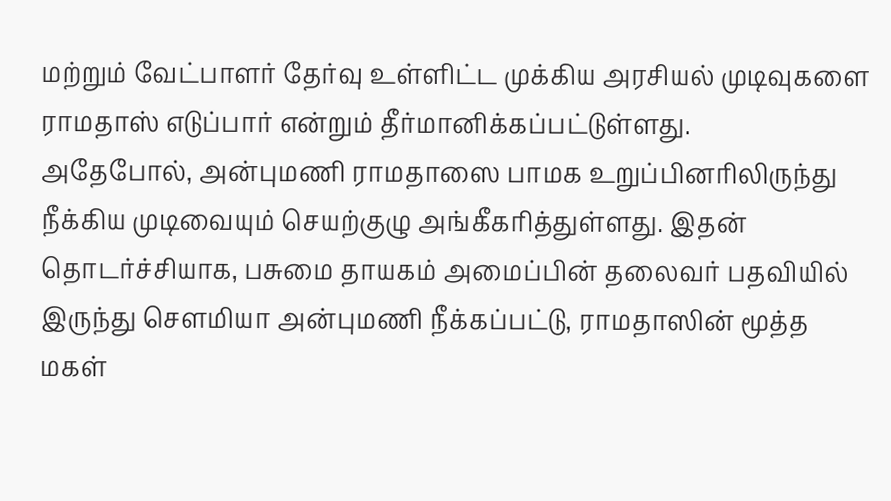மற்றும் வேட்பாளர் தேர்வு உள்ளிட்ட முக்கிய அரசியல் முடிவுகளை ராமதாஸ் எடுப்பார் என்றும் தீர்மானிக்கப்பட்டுள்ளது.
அதேபோல், அன்புமணி ராமதாஸை பாமக உறுப்பினரிலிருந்து நீக்கிய முடிவையும் செயற்குழு அங்கீகரித்துள்ளது. இதன் தொடர்ச்சியாக, பசுமை தாயகம் அமைப்பின் தலைவர் பதவியில் இருந்து சௌமியா அன்புமணி நீக்கப்பட்டு, ராமதாஸின் மூத்த மகள்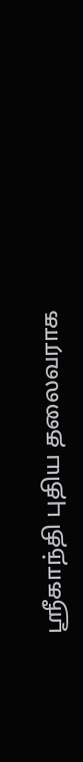ஸ்ரீகாந்தி புதிய தலைவராக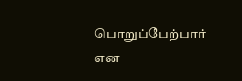பொறுப்பேற்பார் என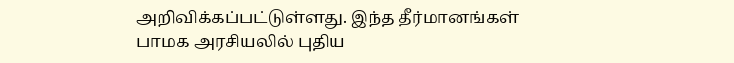அறிவிக்கப்பட்டுள்ளது. இந்த தீர்மானங்கள் பாமக அரசியலில் புதிய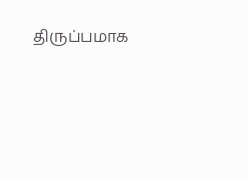திருப்பமாக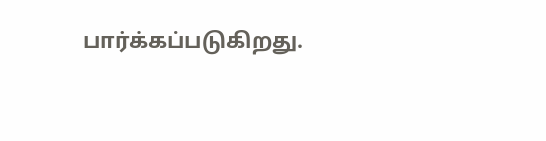பார்க்கப்படுகிறது.